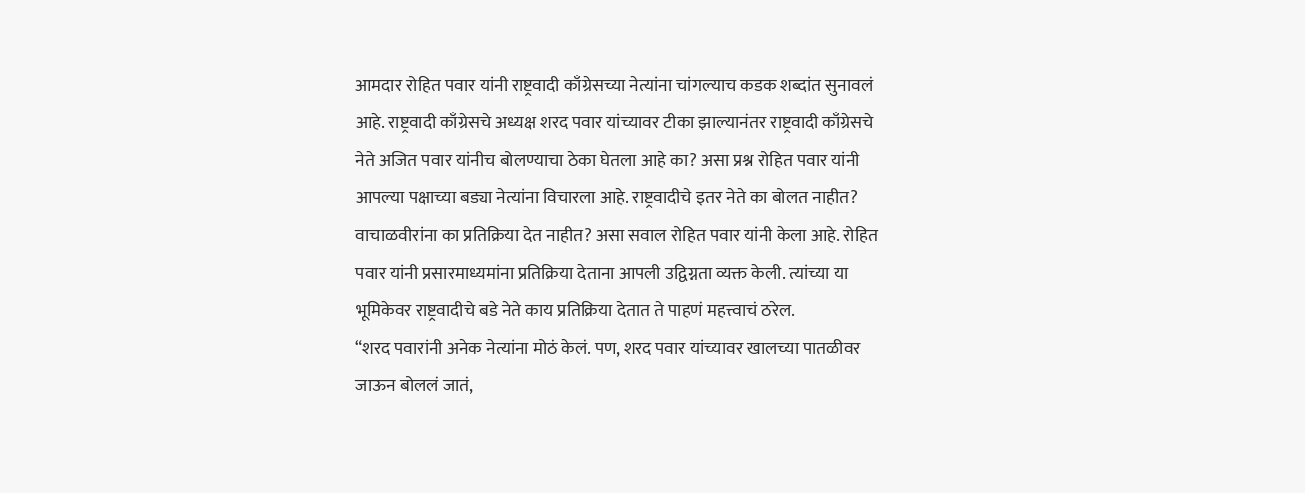आमदार रोहित पवार यांनी राष्ट्रवादी काँग्रेसच्या नेत्यांना चांगल्याच कडक शब्दांत सुनावलं आहे. राष्ट्रवादी काँग्रेसचे अध्यक्ष शरद पवार यांच्यावर टीका झाल्यानंतर राष्ट्रवादी काँग्रेसचे नेते अजित पवार यांनीच बोलण्याचा ठेका घेतला आहे का? असा प्रश्न रोहित पवार यांनी आपल्या पक्षाच्या बड्या नेत्यांना विचारला आहे. राष्ट्रवादीचे इतर नेते का बोलत नाहीत? वाचाळवीरांना का प्रतिक्रिया देत नाहीत? असा सवाल रोहित पवार यांनी केला आहे. रोहित पवार यांनी प्रसारमाध्यमांना प्रतिक्रिया देताना आपली उद्विग्नता व्यक्त केली. त्यांच्या या भूमिकेवर राष्ट्रवादीचे बडे नेते काय प्रतिक्रिया देतात ते पाहणं महत्त्वाचं ठरेल.
“शरद पवारांनी अनेक नेत्यांना मोठं केलं. पण, शरद पवार यांच्यावर खालच्या पातळीवर जाऊन बोललं जातं,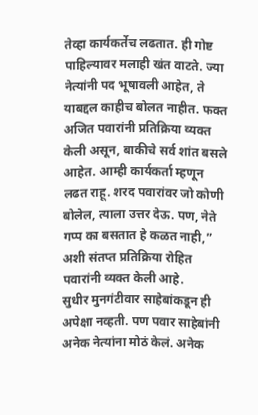तेव्हा कार्यकर्तेच लढतात. ही गोष्ट पाहिल्यावर मलाही खंत वाटते. ज्या नेत्यांनी पद भूषावली आहेत, ते याबद्दल काहीच बोलत नाहीत. फक्त अजित पवारांनी प्रतिक्रिया व्यक्त केली असून, बाकीचे सर्व शांत बसले आहेत. आम्ही कार्यकर्ता म्हणून लढत राहू. शरद पवारांवर जो कोणी बोलेल, त्याला उत्तर देऊ. पण, नेते गप्प का बसतात हे कळत नाही,” अशी संतप्त प्रतिक्रिया रोहित पवारांनी व्यक्त केली आहे.
सुधीर मुनगंटीवार साहेबांकडून ही अपेक्षा नव्हती. पण पवार साहेबांनी अनेक नेत्यांना मोठं केलं. अनेक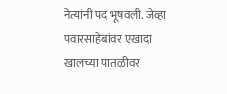नेत्यांनी पद भूषवली. जेव्हा पवारसाहेबांवर एखादा खालच्या पातळीवर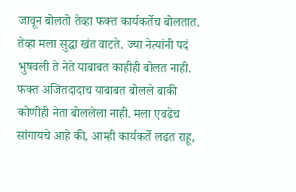जावून बोलतो तेव्हा फक्त कार्यकर्तेच बोलतात. तेव्हा मला सुद्धा खंत वाटते. ज्या नेत्यांनी पदं भुषवली ते नेते याबाबत काहीही बोलत नाही. फक्त अजितदादाच याबाबत बोलले बाकी कोणीही नेता बोललेला नाही. मला एवढेच सांगायचे आहे की, आम्ही कार्यकर्ते लढत राहू,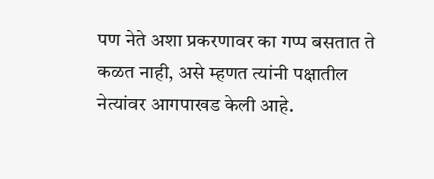पण नेते अशा प्रकरणावर का गप्प बसतात ते कळत नाही, असे म्हणत त्यांनी पक्षातील नेत्यांवर आगपाखड केली आहे.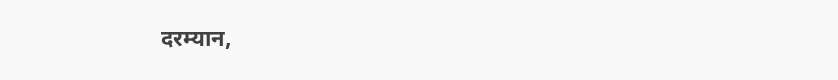दरम्यान,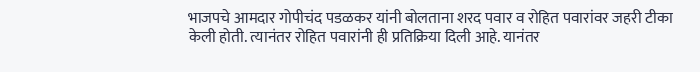भाजपचे आमदार गोपीचंद पडळकर यांनी बोलताना शरद पवार व रोहित पवारांवर जहरी टीका केली होती. त्यानंतर रोहित पवारांनी ही प्रतिक्रिया दिली आहे. यानंतर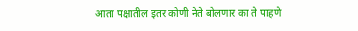आता पक्षातील इतर कोणी नेते बोलणार का ते पाहणे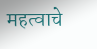महत्वाचे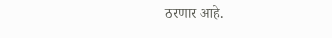ठरणार आहे.